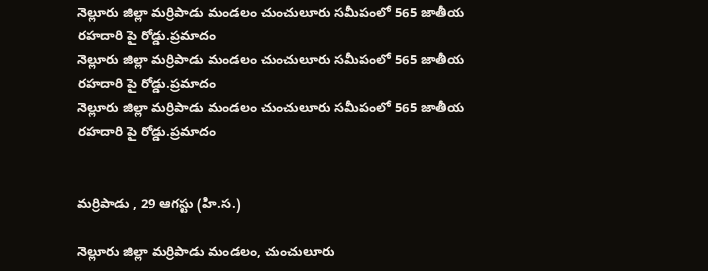నెల్లూరు జిల్లా మర్రిపాడు మండలం చుంచులూరు సమీపంలో 565 జాతీయ రహదారి పై రోడ్డు.ప్రమాదం
నెల్లూరు జిల్లా మర్రిపాడు మండలం చుంచులూరు సమీపంలో 565 జాతీయ రహదారి పై రోడ్డు.ప్రమాదం
నెల్లూరు జిల్లా మర్రిపాడు మండలం చుంచులూరు సమీపంలో 565 జాతీయ రహదారి పై రోడ్డు.ప్రమాదం


మర్రిపాడు , 29 ఆగస్టు (హి.స.)

నెల్లూరు జిల్లా మర్రిపాడు మండలం, చుంచులూరు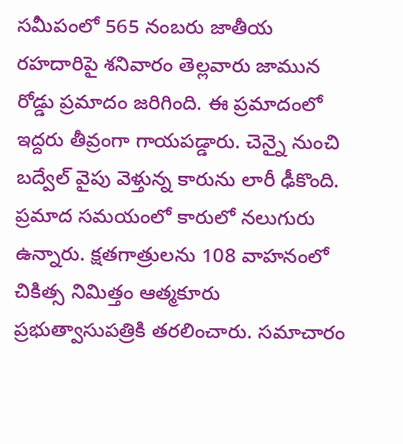సమీపంలో 565 నంబరు జాతీయ రహదారిపై శనివారం తెల్లవారు జామున రోడ్డు ప్రమాదం జరిగింది. ఈ ప్రమాదంలో ఇద్దరు తీవ్రంగా గాయపడ్డారు. చెన్నై నుంచి బద్వేల్ వైపు వెళ్తున్న కారును లారీ ఢీకొంది. ప్రమాద సమయంలో కారులో నలుగురు ఉన్నారు. క్షతగాత్రులను 108 వాహనంలో చికిత్స నిమిత్తం ఆత్మకూరు ప్రభుత్వాసుపత్రికి తరలించారు. సమాచారం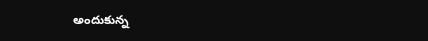అందుకున్న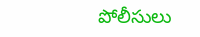పోలీసులు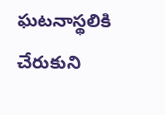ఘటనాస్థలికి చేరుకుని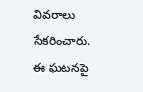వివరాలు సేకరించారు. ఈ ఘటనపై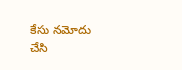కేసు నమోదు చేసి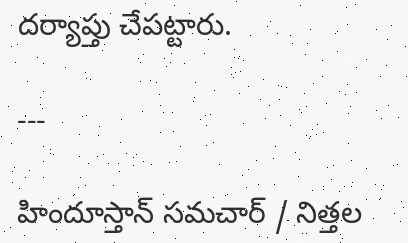దర్యాప్తు చేపట్టారు.

---

హిందూస్తాన్ సమచార్ / నిత్తల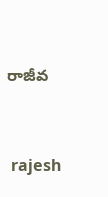రాజీవ


 rajesh